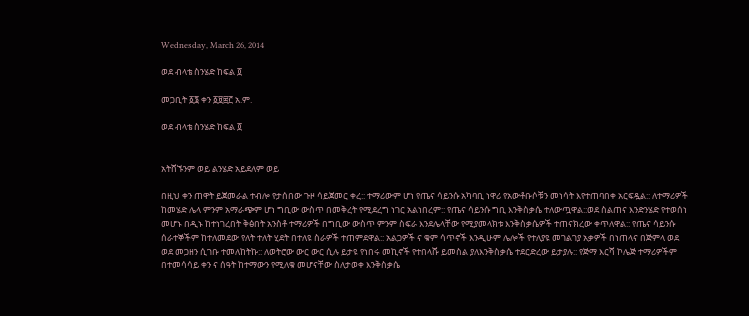Wednesday, March 26, 2014

ወደ ብላቴ ስንሄድ ከፍል ፬

መጋቢት ፩፮ ቀን ፩፱፰፫ አ.ም.

ወደ ብላቴ ስንሄድ ከፍል ፬


አትሸኙንም ወይ ልንሄድ አይደለም ወይ

በዚህ ቀን ጠዋት ይጀመራል ተብሎ የታሰበው ጉዞ ሳይጀመር ቀረ:: ተማሪውም ሆነ የጤና ሳይንሱ አካባቢ ነዋሪ የአውቶቡሶቹን መነሳት እየተጠባበቀ አርፍዷል:: ለተማሪዎች ከመሄድ ሌላ ምንም አማራጭም ሆነ ግቢው ውስጥ በመቅረት የሚደረግ ነገር አልነበረም:: የጤና ሳይንሱ ግቢ እንቅስቃሴ ተለውጧዋል::ወደ ስልጠና እንድንሄድ የተወሰነ መሆኑ በዲኑ ከተነገረበት ቅፅበት አንስቶ ተማሪዎች በግቢው ውስጥ ምንም ስፍራ እንደሌላቸው የሚያመላክቱ እንቅስቃሴዎች ተጠናክረው ቀጥለዋል:: የጤና ሳይንሱ ሰራተኞችም ከተለመደው የለት ተለት ሂደት በተለዩ ስራዎች ተጠምደዋል:: አልጋዎች ና ቁም ሳጥኖች እንዲሁም ሌሎች የተለያዩ መገልገያ አቃዎች በነጠላና በጅምላ ወደ ወደ መጋዘን ሲገቡ ተመለከትኩ:: ለወትሮው ውር ውር ሲሉ ይታዩ የነበሩ መኪኖች የተበላሹ ይመስል ያለእንቅስቃሴ ተደርድረው ይታያሉ:: የጅማ እርሻ ኮሌጅ ተማሪዎችም በተመሳሳይ ቀን ና ሰዓት ከተማውን የሚለቁ መሆናቸው ስለታወቀ እንቅስቃሴ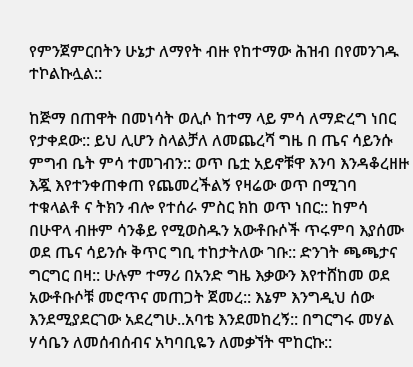የምንጀምርበትን ሁኔታ ለማየት ብዙ የከተማው ሕዝብ በየመንገዱ ተኮልኩሏል::

ከጅማ በጠዋት በመነሳት ወሊሶ ከተማ ላይ ምሳ ለማድረግ ነበር የታቀደው:: ይህ ሊሆን ስላልቻለ ለመጨረሻ ግዜ በ ጤና ሳይንሱ ምግብ ቤት ምሳ ተመገብን:: ወጥ ቤቷ አይኖቹዋ እንባ እንዳቆረዘዙ እጇ እየተንቀጠቀጠ የጨመረችልኝ የዛሬው ወጥ በሚገባ ተቁላልቶ ና ትክን ብሎ የተሰራ ምስር ክከ ወጥ ነበር:: ከምሳ በሁዋላ ብዙም ሳንቆይ የሚወስዱን አውቶቡሶች ጥሩምባ እያሰሙ ወደ ጤና ሳይንሱ ቅጥር ግቢ ተከታትለው ገቡ:: ድንገት ጫጫታና ግርግር በዛ:: ሁሉም ተማሪ በአንድ ግዜ እቃውን እየተሸከመ ወደ አውቶቡሶቹ መሮጥና መጠጋት ጀመረ:: እኔም እንግዲህ ሰው እንደሚያደርገው አደረግሁ..አባቴ እንደመከረኝ:: በግርግሩ መሃል ሃሳቤን ለመሰብሰብና አካባቢዬን ለመቃኘት ሞከርኩ::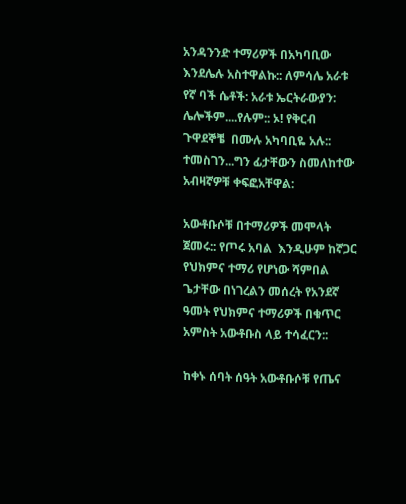አንዳንንድ ተማሪዎች በአካባቢው እንደሌሉ አስተዋልኩ:: ለምሳሌ አራቱ የኛ ባች ሴቶች: አራቱ ኤርትራውያን: ሌሎችም....የሉም:: ኦ! የቅርብ ጉዋደኞቼ  በሙሉ አካባቢዬ አሉ:: ተመስገን...ግን ፊታቸውን ስመለከተው አብዛኛዎቹ ቀፍፎአቸዋል:

አውቶቡሶቹ በተማሪዎች መሞላት ጀመሩ:: የጦሩ አባል  እንዲሁም ከኛጋር የህክምና ተማሪ የሆነው ሻምበል ጌታቸው በነገረልን መሰረት የአንደኛ ዓመት የህክምና ተማሪዎች በቁጥር አምስት አውቶቡስ ላይ ተሳፈርን::

ከቀኑ ሰባት ሰዓት አውቶቡሶቹ የጤና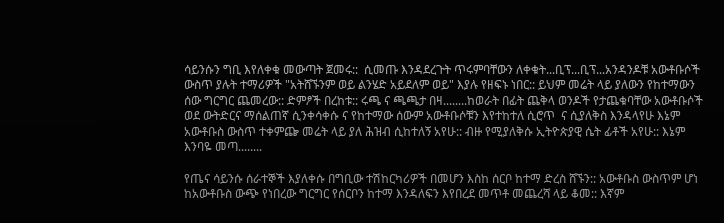ሳይንሱን ግቢ እየለቀቁ መውጣት ጀመሩ::  ሲመጡ እንዳደረጉት ጥሩምባቸውን ለቀቁት...ቢፕ...ቢፕ...አንዳንዶቹ አውቶቡሶች ውስጥ ያሉት ተማሪዎች "አትሸኙንም ወይ ልንሄድ አይደለም ወይ" እያሉ የዘፍኑ ነበር:: ይህም መሬት ላይ ያለውን የከተማውን ሰው ግርግር ጨመረው:: ድምፆች በረከቱ:: ሩጫ ና ጫጫታ በዛ........ከወራት በፊት ጨቅላ ወንዶች የታጨቁባቸው አውቶቡሶች ወደ ውትድርና ማሰልጠኛ ሲንቀሳቀሱ ና የከተማው ሰውም አውቶቡሶቹን እየተከተለ ሲሮጥ  ና ሲያለቅስ እንዳላየሁ እኔም አውቶቡስ ውስጥ ተቀምጬ መሬት ላይ ያለ ሕዝብ ሲከተለኝ አየሁ:: ብዙ የሚያለቅሱ ኢትዮጵያዊ ሴት ፊቶች አየሁ:: እኔም እንባዬ መጣ........

የጤና ሳይንሱ ሰራተኞች እያለቀሱ በግቢው ተሽከርካሪዎች በመሆን እስከ ሰርቦ ከተማ ድረስ ሸኙን:: አውቶቡስ ውስጥም ሆነ ከአውቶቡስ ውጭ የነበረው ግርግር የሰርቦን ከተማ እንዳለፍን እየበረደ መጥቶ መጨረሻ ላይ ቆመ:: እኛም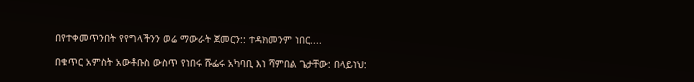በየተቀመጥንበት የየግላችንን ወሬ ማውራት ጀመርን:: ተዳክመንም ነበር....

በቁጥር አምስት አውቶቡስ ውስጥ የነበሩ ሹፌሩ አካባቢ እነ ሻምበል ጌታቸው: በላይነህ: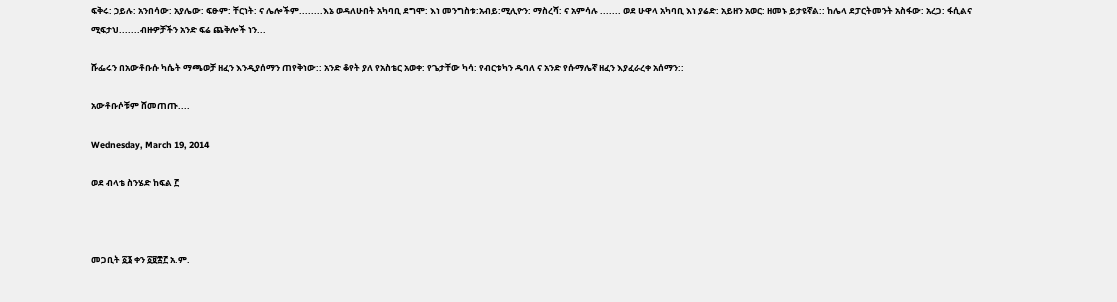ፍቅሩ: ኃይሉ: አንበሳው: አያሌው: ፍፁም: ቸርነት: ና ሌሎችም........እኔ ወዳለሁበት አካባቢ ደግሞ: እነ መንግስቱ:አብይ:ሚሊዮን: ማስረሻ: ና አምሳሉ ....... ወደ ሁዋላ አካባቢ እነ ያሬድ: አይዘን አወር: ዘመኑ ይታዩኛል:: ከሌላ ደፓርትመንት አስፋው: አረጋ: ፋሲልና ሚፍታህ.......ብዙዎቻችን አንድ ፍሬ ጨቅሎች ነን...

ሹፌሩን በአውቶቡሱ ካሴት ማጫወቻ ዘፈን እንዲያሰማን ጠየቅነው:: አንድ ቆየት ያለ የአስቴር አወቀ: የጌታቸው ካሳ: የብርቱካን ዱባለ ና አንድ የሱማሌኛ ዘፈን እያፈራረቀ አሰማን::

አውቶቡሶቹም ሸመጠጡ....

Wednesday, March 19, 2014

ወደ ብላቴ ስንሄድ ከፍል ፫



መጋቢት ፩፮ ቀን ፩፱፰፫ አ.ም.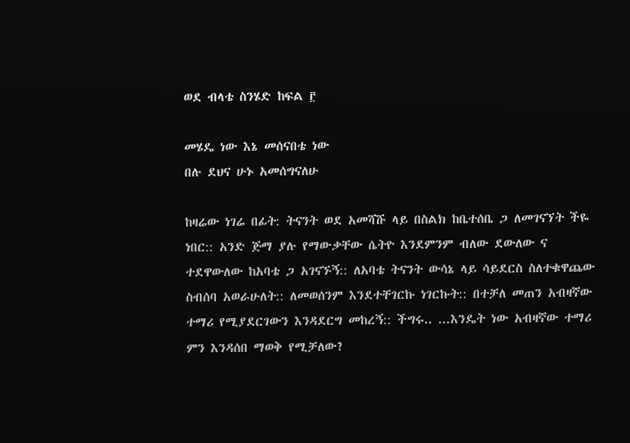ወደ ብላቴ ስንሄድ ከፍል ፫

መሄዴ ነው እኔ መሰናበቴ ነው
በሉ ደህና ሁኑ አመሰግናለሁ

ከዛሬው ነገሬ በፊት: ትናንት ወደ አመሻሹ ላይ በስልክ ከቤተሰቤ ጋ ለመገናኘት ችዬ ነበር:: አንድ ጅማ ያሉ የማውቃቸው ሴትዮ እንደምንም ብለው ደውለው ና ተደዋውለው ከአባቴ ጋ አገናኙኝ:: ለአባቴ ትናንት ውሳኔ ላይ ሳይደርስ ስለተቁዋጨው ስብሰባ አወራሁለት:: ለመወሰንም እንደተቸገርኩ ነገርኩት:: በተቻለ መጠን አብዛኛው ተማሪ የሚያደርገውን እንዳደርግ መከረኝ:: ችግሩ.. ...እንዴት ነው አብዛኛው ተማሪ ምን እንዳሰበ ማወቅ የሚቻለው?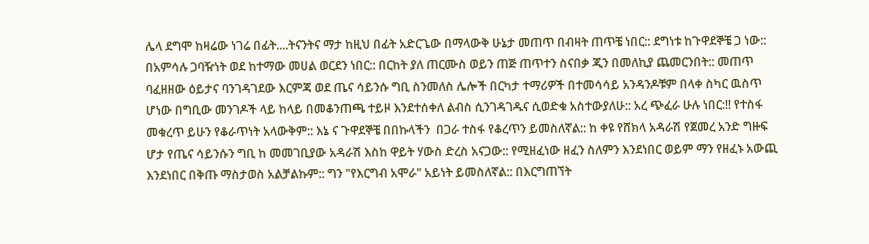ሌላ ደግሞ ከዛሬው ነገሬ በፊት....ትናንትና ማታ ከዚህ በፊት አድርጌው በማላውቅ ሁኔታ መጠጥ በብዛት ጠጥቼ ነበር:: ደግነቱ ከጉዋደኞቼ ጋ ነው:: በአምሳሉ ጋባዥነት ወደ ከተማው መሀል ወርደን ነበር:: በርከት ያለ ጠርሙስ ወይን ጠጅ ጠጥተን ስናበቃ ጂን በመለኪያ ጨመርንበት:: መጠጥ ባፈዘዘው ዕይታና ባንገዳገደው እርምጃ ወደ ጤና ሳይንሱ ግቢ ስንመለስ ሌሎች በርካታ ተማሪዎች በተመሳሳይ አንዳንዶቹም በላቀ ስካር ዉስጥ ሆነው በግቢው መንገዶች ላይ ከላይ በመቆንጠጫ ተይዞ እንደተሰቀለ ልብስ ሲንገዳገዱና ሲወድቁ አስተውያለሁ:: አረ ጭፈራ ሁሉ ነበር:!! የተስፋ መቁረጥ ይሁን የቆራጥነት አላውቅም:: እኔ ና ጉዋደኞቼ በበኩላችን  በጋራ ተስፋ የቆረጥን ይመስለኛል:: ከ ቀዩ የሸክላ አዳራሽ የጀመረ አንድ ግዙፍ  ሆታ የጤና ሳይንሱን ግቢ ከ መመገቢያው አዳራሽ እስከ ዋይት ሃውስ ድረስ አናጋው:: የሚዘፈነው ዘፈን ስለምን እንደነበር ወይም ማን የዘፈኑ አውጪ እንደነበር በቅጡ ማስታወስ አልቻልኩም:: ግን "የእርግብ አሞራ" አይነት ይመስለኛል:: በእርግጠኘት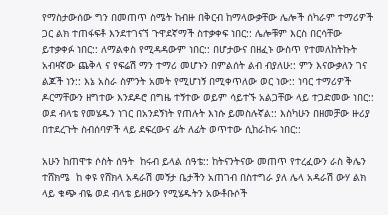የማስታውሰው ግን በመጠጥ ስሜት ከብዙ በቅርብ ከማላውቃቸው ሌሎች ሰካራም ተማሪዎች ጋር ልክ ተጠፋፍቶ እንደተገናኘ ጉዋደኛማች ስተቃቀፍ ነበር:: ሌሎቹም እርስ በርሳቸው ይተቃቀፉ ነበር:: ለማልቀስ የሚዳዳውም ነበር:: በሆታውና በዘፈኑ ውስጥ የተመለከትኩት አብዛኛው ጨቅላ ና የፍሬሽ ማን ተማሪ መሆኑን በምልሰት ልብ ብያለሁ:: ምን እናውቃለን ገና ልጆች ነን:: እኔ አስራ ስምንት አመት የሚሆነኝ በሚቀጥለው ወር ነው:: ነባር ተማሪዎች ዶርማቸውን ዘግተው እንደዶሮ በግዜ ተኝተው ወይም ሳይተኙ አልጋቸው ላይ ተጋድመው ነበር:: ወደ ብላቴ የመሄዱን ነገር በአንደኝነት የጠሉት እነሱ ይመስሉኛል:: እስካሁን በዘመቻው ዙሪያ በተደረጉት ስብሰባዎች ላይ ደፍረውና ፊት ለፊት ወጥተው ሲከራከሩ ነበር::

አሁን ከጠዋቱ ሶስት ሰዓት  ከሩብ ይላል ሰዓቴ:: ከትናንትናው መጠጥ የተረፈውን ራስ ቅሌን  ተሸክሜ  ከ ቀዩ የሸክላ አዳራሽ መኝታ ቤታችን አጠገብ በስተግራ ያለ ሌላ አዳራሽ ውሃ ልክ ላይ ቁጭ ብዬ ወደ ብላቴ ይዘውን የሚሄዱትን አውቶቡሶች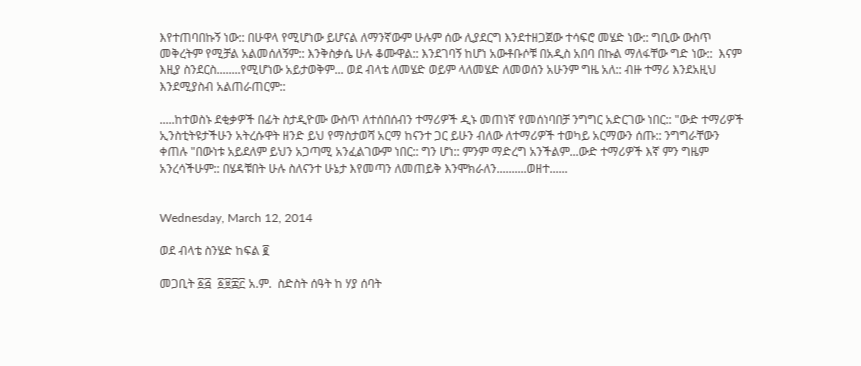እየተጠባበኩኝ ነው:: በሁዋላ የሚሆነው ይሆናል ለማንኛውም ሁሉም ሰው ሊያደርግ እንደተዘጋጀው ተሳፍሮ መሄድ ነው:: ግቢው ውስጥ መቅረትም የሚቻል አልመሰለኝም:: እንቅስቃሴ ሁሉ ቆሙዋል:: እንደገባኝ ከሆነ አውቶቡሶቹ በአዲስ አበባ በኩል ማለፋቸው ግድ ነው::  እናም እዚያ ስንደርስ........የሚሆነው አይታወቅም... ወደ ብላቴ ለመሄድ ወይም ላለመሄድ ለመወሰን አሁንም ግዜ አለ:: ብዙ ተማሪ እንደአዚህ እንደሚያስብ አልጠራጠርም::

.....ከተወስኑ ደቂቃዎች በፊት ስታዲዮሙ ውስጥ ለተሰበሰብን ተማሪዎች ዲኑ መጠነኛ የመሰነባበቻ ንግግር አድርገው ነበር:: "ውድ ተማሪዎች ኢንስቲትዩታችሁን አትረሱዋት ዘንድ ይህ የማስታወሻ አርማ ከናንተ ጋር ይሁን ብለው ለተማሪዎች ተወካይ አርማውን ሰጡ:: ንግግራቸውን ቀጠሉ "በውነቱ አይደለም ይህን አጋጣሚ አንፈልገውም ነበር:: ግን ሆነ:: ምንም ማድረግ አንችልም...ውድ ተማሪዎች እኛ ምን ግዜም አንረሳችሁም:: በሄዳቹበት ሁሉ ስለናንተ ሁኔታ እየመጣን ለመጠይቅ እንሞክራለን..........ወዘተ......


Wednesday, March 12, 2014

ወደ ብላቴ ስንሄድ ከፍል ፪

መጋቢት ፩፭  ፩፱፰፫ አ.ም.  ስድስት ሰዓት ከ ሃያ ሰባት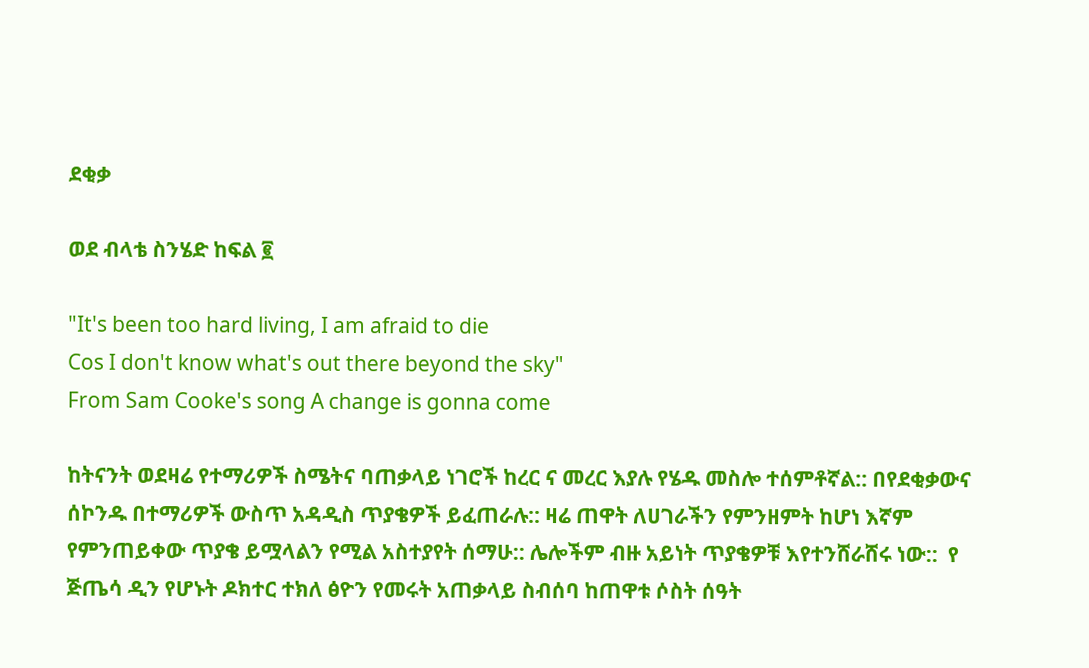ደቂቃ

ወደ ብላቴ ስንሄድ ከፍል ፪

"It's been too hard living, I am afraid to die
Cos I don't know what's out there beyond the sky"
From Sam Cooke's song A change is gonna come

ከትናንት ወደዛሬ የተማሪዎች ስሜትና ባጠቃላይ ነገሮች ከረር ና መረር እያሉ የሄዱ መስሎ ተሰምቶኛል:: በየደቂቃውና ሰኮንዱ በተማሪዎች ውስጥ አዳዲስ ጥያቄዎች ይፈጠራሉ:: ዛሬ ጠዋት ለሀገራችን የምንዘምት ከሆነ እኛም የምንጠይቀው ጥያቄ ይሟላልን የሚል አስተያየት ሰማሁ:: ሌሎችም ብዙ አይነት ጥያቄዎቹ እየተንሸራሸሩ ነው::  የ ጅጤሳ ዲን የሆኑት ዶክተር ተክለ ፅዮን የመሩት አጠቃላይ ስብሰባ ከጠዋቱ ሶስት ሰዓት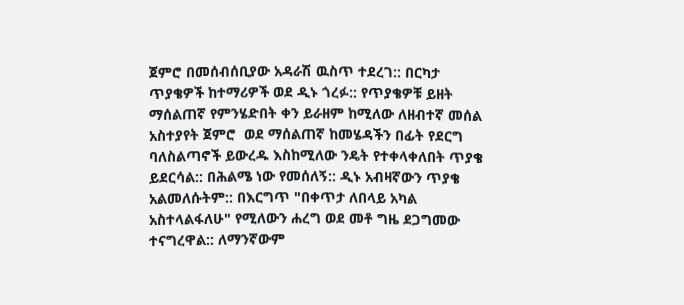ጀምሮ በመሰብሰቢያው አዳራሽ ዉስጥ ተደረገ:: በርካታ ጥያቄዎች ከተማሪዎች ወደ ዲኑ ጎረፉ:: የጥያቄዎቹ ይዘት ማሰልጠኛ የምንሄድበት ቀን ይራዘም ከሚለው ለዘብተኛ መሰል አስተያየት ጀምሮ  ወደ ማሰልጠኛ ከመሄዳችን በፊት የደርግ ባለስልጣኖች ይውረዱ እስከሚለው ንዴት የተቀላቀለበት ጥያቄ ይደርሳል:: በሕልሜ ነው የመሰለኝ:: ዲኑ አብዛኛውን ጥያቄ አልመለሱትም:: በእርግጥ "በቀጥታ ለበላይ አካል አስተላልፋለሁ" የሚለውን ሐረግ ወደ መቶ ግዜ ደጋግመው ተናግረዋል:: ለማንኛውም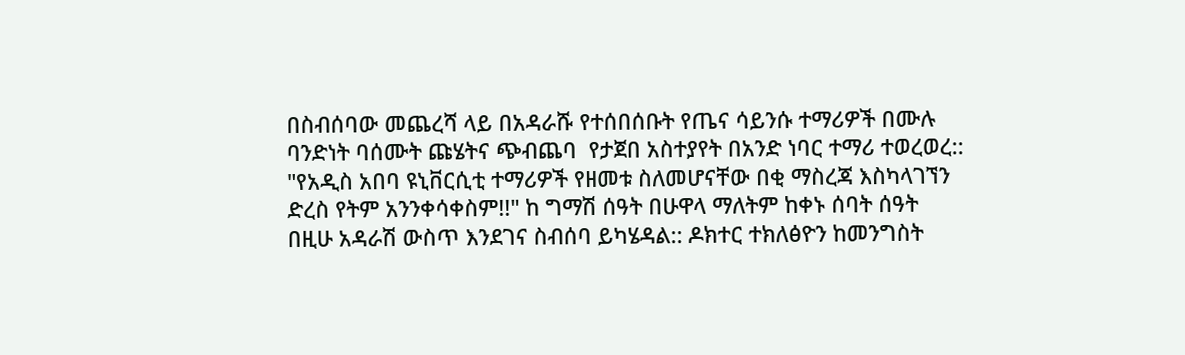በስብሰባው መጨረሻ ላይ በአዳራሹ የተሰበሰቡት የጤና ሳይንሱ ተማሪዎች በሙሉ ባንድነት ባሰሙት ጩሄትና ጭብጨባ  የታጀበ አስተያየት በአንድ ነባር ተማሪ ተወረወረ::  "የአዲስ አበባ ዩኒቨርሲቲ ተማሪዎች የዘመቱ ስለመሆናቸው በቂ ማስረጃ እስካላገኘን ድረስ የትም አንንቀሳቀስም!!" ከ ግማሽ ሰዓት በሁዋላ ማለትም ከቀኑ ሰባት ሰዓት  በዚሁ አዳራሽ ውስጥ እንደገና ስብሰባ ይካሄዳል:: ዶክተር ተክለፅዮን ከመንግስት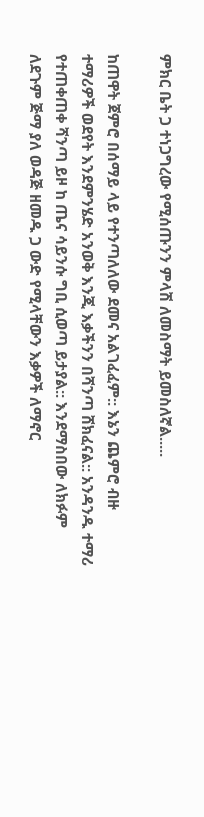ምክር ቤት ጋ ተነጋግረው የሚሰጡንን ምላሽ ለመስማት ይመስለኛል.....

ከጠዋት ጀምሮ በሰማይ ላይ የተንጣለለው ደመና አልገፈፈም:: እኔን ጨምሮ ብዙ ተማሪዎች ወደየት እንደምንሄድ አንወቅ እንጂ እቃችንን በሻንጣ ሸክፈናል:: አንዳንዱ ተማሪ የተጠቀጠቀ ሻንጣ ይዞ ከ ጤና ሳይንሱ ግቢ ሲወጣ ይታያል:: እንደማስበው ለክፉም ለደጉም ጅማ ያለ ወዳጅ ዘመዱ ጋ ውድ የሚላቸውን እቃዎች ለማኖር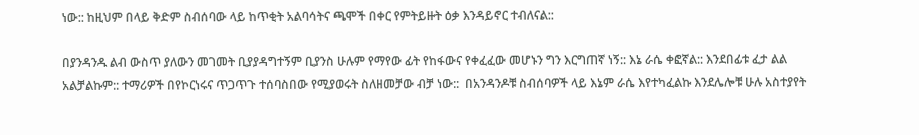ነው:: ከዚህም በላይ ቅድም ስብሰባው ላይ ከጥቂት አልባሳትና ጫሞች በቀር የምትይዙት ዕቃ እንዳይኖር ተብለናል::

በያንዳንዱ ልብ ውስጥ ያለውን መገመት ቢያያዳግተኝም ቢያንስ ሁሉም የማየው ፊት የከፋውና የቀፈፈው መሆኑን ግን እርግጠኛ ነኝ:: እኔ ራሴ ቀፎኛል:: እንደበፊቱ ፈታ ልል አልቻልኩም:: ተማሪዎች በየኮርነሩና ጥጋጥጉ ተሰባስበው የሚያወሩት ስለዘመቻው ብቻ ነው::  በአንዳንዶቹ ስብሰባዎች ላይ እኔም ራሴ እየተካፈልኩ እንደሌሎቹ ሁሉ አስተያየት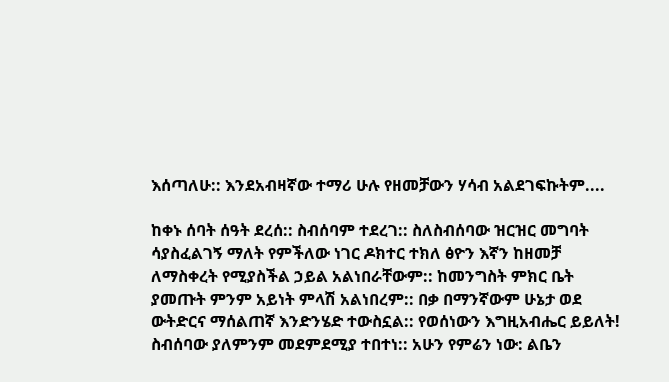እሰጣለሁ:: እንደአብዛኛው ተማሪ ሁሉ የዘመቻውን ሃሳብ አልደገፍኩትም....

ከቀኑ ሰባት ሰዓት ደረሰ:: ስብሰባም ተደረገ:: ስለስብሰባው ዝርዝር መግባት ሳያስፈልገኝ ማለት የምችለው ነገር ዶክተር ተክለ ፅዮን እኛን ከዘመቻ ለማስቀረት የሚያስችል ኃይል አልነበራቸውም:: ከመንግስት ምክር ቤት ያመጡት ምንም አይነት ምላሽ አልነበረም:: በቃ በማንኛውም ሁኔታ ወደ ውትድርና ማሰልጠኛ እንድንሄድ ተውስኗል:: የወሰነውን እግዚአብሔር ይይለት! ስብሰባው ያለምንም መደምደሚያ ተበተነ:: አሁን የምሬን ነው: ልቤን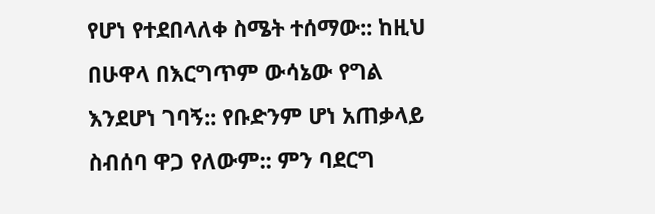የሆነ የተደበላለቀ ስሜት ተሰማው:: ከዚህ በሁዋላ በእርግጥም ውሳኔው የግል እንደሆነ ገባኝ:: የቡድንም ሆነ አጠቃላይ ስብሰባ ዋጋ የለውም:: ምን ባደርግ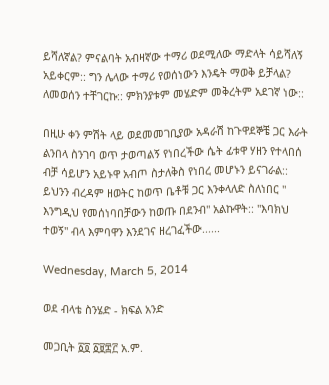ይሻለኛል? ምናልባት አብዛኛው ተማሪ ወደሚለው ማድላት ሳይሻለኝ አይቀርም:: ግን ሌላው ተማሪ የወሰነውን እንዴት ማወቅ ይቻላል?  ለመወሰን ተቸገርኩ:: ምክንያቱም መሄድም መቅረትም አደገኛ ነው::

በዚሁ ቀን ምሽት ላይ ወደመመገቢያው አዳራሽ ከጉዋደኞቼ ጋር እራት ልንበላ ስንገባ ወጥ ታወጣልኝ የነበረችው ሴት ፊቱዋ ሃዘን የተላበሰ ብቻ ሳይሆን አይኑዋ አብጦ ስታለቅስ የነበረ መሆኑን ይናገራል:: ይህንን ብረዳም ዘወትር ከወጥ ቤቶቹ ጋር እንቀላለድ ስለነበር " እንግዲህ የመሰነባበቻውን ከወጡ በደንብ" አልኩዋት:: "እባክህ ተወኝ" ብላ እምባዋን እንደገና ዘረገፈችው......

Wednesday, March 5, 2014

ወደ ብላቴ ስንሄድ - ክፍል አንድ

መጋቢት ፩፬ ፩፱፰፫ አ.ም.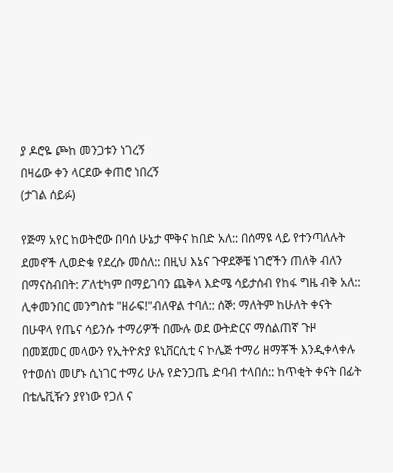ያ ዶሮዬ ጮከ መንጋቱን ነገረኝ
በዛሬው ቀን ላርደው ቀጠሮ ነበረኝ
(ታገል ሰይፉ)

የጅማ አየር ከወትሮው በባሰ ሁኔታ ሞቅና ከበድ አለ:: በሰማዩ ላይ የተንጣለሉት ደመኖች ሊወድቁ የደረሱ መሰለ:: በዚህ እኔና ጉዋደኞቼ ነገሮችን ጠለቅ ብለን በማናስብበት: ፖለቲካም በማይገባን ጨቅላ እድሜ ሳይታሰብ የከፋ ግዜ ብቅ አለ:: ሊቀመንበር መንግስቱ "ዘራፍ!"ብለዋል ተባለ:: ሰኞ: ማለትም ከሁለት ቀናት በሁዋላ የጤና ሳይንሱ ተማሪዎች በሙሉ ወደ ውትድርና ማሰልጠኛ ጉዞ በመጀመር መላውን የኢትዮጵያ ዩኒቨርሲቲ ና ኮሌጅ ተማሪ ዘማቾች እንዲቀላቀሉ የተወሰነ መሆኑ ሲነገር ተማሪ ሁሉ የድንጋጤ ድባብ ተላበሰ:: ከጥቂት ቀናት በፊት በቴሌቪዥን ያየነው የጋለ ና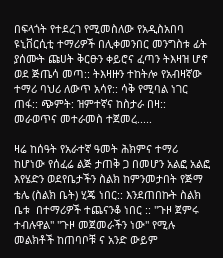በፍላጎት የተደረገ የሚመስለው የአዲስአበባ ዩኒቨርሲቲ ተማሪዎች በሊቀመንበር መንግስቱ ፊት ያሰሙት ጩሀት ቅርፁን ቀይሮና ፈጣን ትእዛዝ ሆኖ ወደ ጅጤሳ መጣ:: ትእዛዙን ተከትሎ የአብዛኛው ተማሪ ባህሪ ለውጥ አሳየ:: ሳቅ የሚባል ነገር ጠፋ:: ጭምት: ዝምተኛና ከስታራ በዛ:: መራወጥና መተራመስ ተጀመረ.....

ዛሬ ከሰዓት የአራተኛ ዓመት ሕክምና ተማሪ ከሆነው የሰፈሬ ልጅ ታጠቅ ጋ በመሆን አልፎ አልፎ እየሄድን ወደየቤታችን ስልክ ከምንመታበት የጅማ ቴሌ (ስልክ ቤት) ሂጄ ነበር:: እንደጠበኩት ስልክ ቤቱ  በተማሪዎች ተጨናንቆ ነበር :: "ጉዞ ጀምሩ ተብሉዋል" "ጉዞ መጀመራችን ነው" የሚሉ መልክቶች ከጠባቦቹ ና አንድ ውይም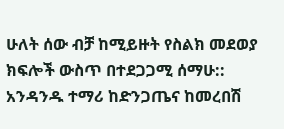ሁለት ሰው ብቻ ከሚይዙት የስልክ መደወያ ክፍሎች ውስጥ በተደጋጋሚ ሰማሁ:: አንዳንዱ ተማሪ ከድንጋጤና ከመረበሽ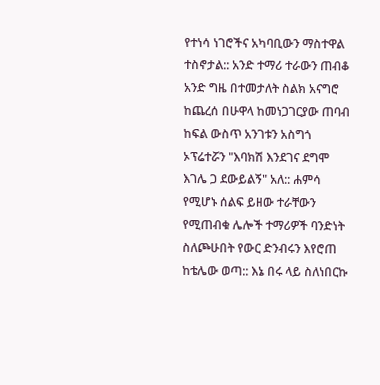የተነሳ ነገሮችና አካባቢውን ማስተዋል ተስኖታል:: አንድ ተማሪ ተራውን ጠብቆ አንድ ግዜ በተመታለት ስልክ አናግሮ ከጨረሰ በሁዋላ ከመነጋገርያው ጠባብ ከፍል ውስጥ አንገቱን አስግጎ ኦፕሬተሯን "እባክሽ እንደገና ደግሞ እገሌ ጋ ደውይልኝ" አለ:: ሐምሳ የሚሆኑ ሰልፍ ይዘው ተራቸውን የሚጠብቁ ሌሎች ተማሪዎች ባንድነት ስለጮሁበት የውር ድንብሩን እየሮጠ ከቴሌው ወጣ:: እኔ በሩ ላይ ስለነበርኩ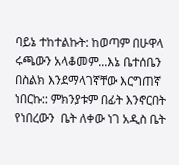ባይኔ ተከተልኩት: ከወጣም በሁዋላ ሩጫውን አላቆመም...እኔ ቤተሰቤን በስልክ እንደማላገኛቸው እርግጠኛ ነበርኩ:: ምክንያቱም በፊት እንኖርበት የነበረውን  ቤት ለቀው ነገ አዲስ ቤት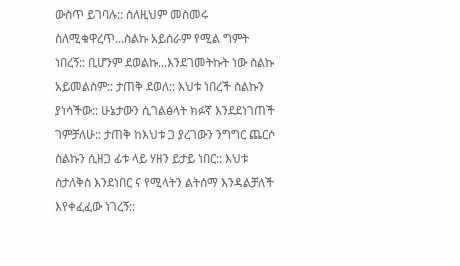ውስጥ ይገባሉ:: ስለዚህም መስመሩ ስለሚቁዋረጥ...ስልኩ አይሰራም የሚል ግምት ነበረኝ:: ቢሆንም ደወልኩ...እንደገመትኩት ነው ስልኩ አይመልስም:: ታጠቅ ደወለ:: እህቱ ነበረች ስልኩን ያነሳችው:: ሁኔታውን ሲገልፅላት ክፉኛ እንደደነገጠች ገምቻለሁ:: ታጠቅ ከእህቱ ጋ ያረገውን ንግግር ጨርሶ ስልኩን ሲዘጋ ፊቱ ላይ ሃዘን ይታይ ነበር:: እህቱ ስታለቅስ እንደነበር ና የሚላትን ልትሰማ እንዳልቻለች እየቀፈፈው ነገረኝ::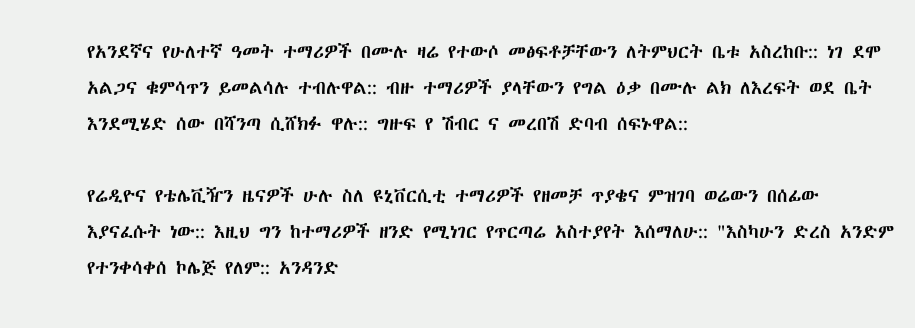የአንደኛና የሁለተኛ ዓመት ተማሪዎች በሙሉ ዛሬ የተውሶ መፅፍቶቻቸውን ለትምህርት ቤቱ አስረከቡ:: ነገ ደሞ አልጋና ቁምሳጥን ይመልሳሉ ተብሉዋል:: ብዙ ተማሪዎች ያላቸውን የግል ዕቃ በሙሉ ልክ ለእረፍት ወደ ቤት እንደሚሄድ ሰው በሻንጣ ሲሸክፉ ዋሉ:: ግዙፍ የ ሽብር ና መረበሽ ድባብ ሰፍኑዋል::

የሬዲዮና የቴሌቪዥን ዜናዎች ሁሉ ስለ ዩኒቨርሲቲ ተማሪዎች የዘመቻ ጥያቄና ምዝገባ ወሬውን በሰፊው እያናፈሱት ነው:: እዚህ ግን ከተማሪዎች ዘንድ የሚነገር የጥርጣሬ አስተያየት እሰማለሁ:: "እስካሁን ድረስ አንድም የተንቀሳቀሰ ኮሌጅ የለም:: አንዳንድ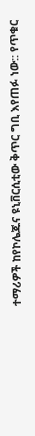ተማሪዎች ከየኮሌጁና ዩኒቨርሲቲው ቅጥር ግቢ እየጠፉ ነው:: የጥቁር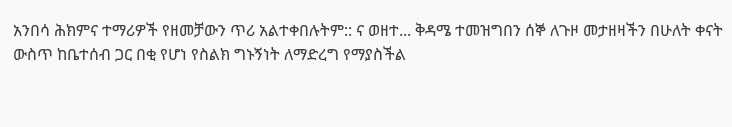አንበሳ ሕክምና ተማሪዎች የዘመቻውን ጥሪ አልተቀበሉትም:: ና ወዘተ... ቅዳሜ ተመዝግበን ሰኞ ለጉዞ መታዘዛችን በሁለት ቀናት ውስጥ ከቤተሰብ ጋር በቂ የሆነ የስልክ ግኑኝነት ለማድረግ የማያስችል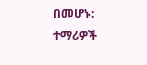በመሆኑ: ተማሪዎች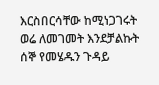እርስበርሳቸው ከሚነጋገሩት ወሬ ለመገመት እንደቻልኩት ሰኞ የመሄዱን ጉዳይ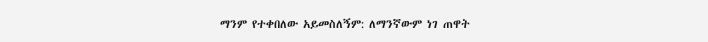ማንም የተቀበለው አይመስለኝም: ለማንኛውም ነገ ጠዋት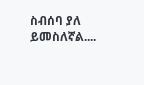ስብሰባ ያለ ይመስለኛል....